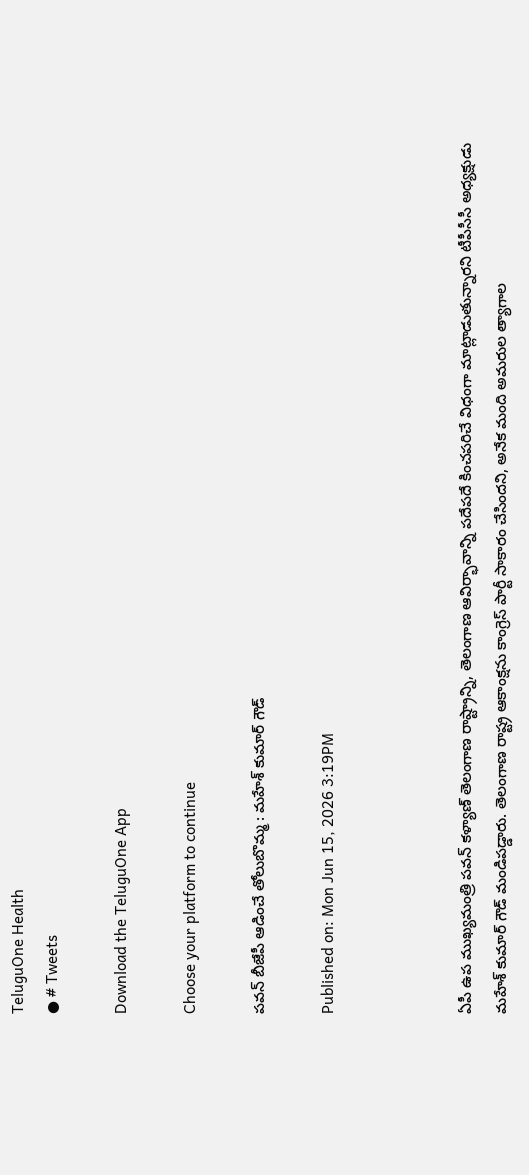TeluguOne Health
● # Tweets

Download the TeluguOne App

Choose your platform to continue

పవన్ బీజేపీ ఆడించే తోలుబొమ్మ : మహేశ్ కుమార్ గౌడ్

Published on: Mon Jun 15, 2026 3:19PM



ఏపీ ఉప ముఖ్యమంత్రి పవన్ కళ్యాణ్ తెలంగాణ రాష్ట్రాన్ని, తెలంగాణ ఆవిర్భావాన్ని పదేపదే కించపరిచే విధంగా మాట్లాడుతున్నారని టీపీసీసీ అధ్యక్షుడు మహేశ్ కుమార్ గౌడ్ మండిపడ్డారు. తెలంగాణ రాష్ట్ర ఆకాంక్షను కాంగ్రెస్ పార్టీ సాకారం చేసిందని, అనేక మంది అమరుల త్యాగాల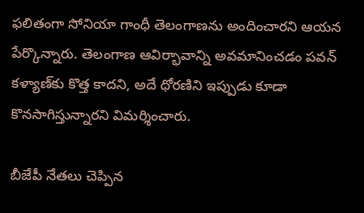ఫలితంగా సోనియా గాంధీ తెలంగాణను అందించారని ఆయన పేర్కొన్నారు. తెలంగాణ ఆవిర్భావాన్ని అవమానించడం పవన్ కళ్యాణ్‌కు కొత్త కాదని, అదే ధోరణిని ఇప్పుడు కూడా కొనసాగిస్తున్నారని విమర్శించారు.

బీజేపీ నేతలు చెప్పిన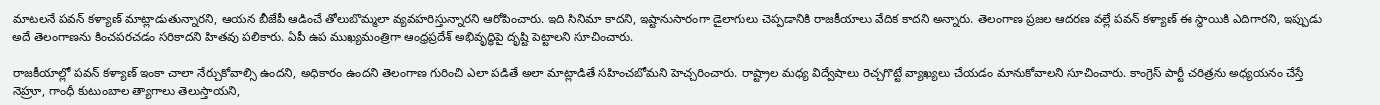మాటలనే పవన్ కళ్యాణ్ మాట్లాడుతున్నారని, ఆయన బీజేపీ ఆడించే తోలుబొమ్మలా వ్యవహరిస్తున్నారని ఆరోపించారు. ఇది సినిమా కాదని, ఇష్టానుసారంగా డైలాగులు చెప్పడానికి రాజకీయాలు వేదిక కాదని అన్నారు. తెలంగాణ ప్రజల ఆదరణ వల్లే పవన్ కళ్యాణ్ ఈ స్థాయికి ఎదిగారని, ఇప్పుడు అదే తెలంగాణను కించపరచడం సరికాదని హితవు పలికారు. ఏపీ ఉప ముఖ్యమంత్రిగా ఆంధ్రప్రదేశ్ అభివృద్ధిపై దృష్టి పెట్టాలని సూచించారు.

రాజకీయాల్లో పవన్ కళ్యాణ్ ఇంకా చాలా నేర్చుకోవాల్సి ఉందని, అధికారం ఉందని తెలంగాణ గురించి ఎలా పడితే అలా మాట్లాడితే సహించబోమని హెచ్చరించారు. రాష్ట్రాల మధ్య విద్వేషాలు రెచ్చగొట్టే వ్యాఖ్యలు చేయడం మానుకోవాలని సూచించారు. కాంగ్రెస్ పార్టీ చరిత్రను అధ్యయనం చేస్తే నెహ్రూ, గాంధీ కుటుంబాల త్యాగాలు తెలుస్తాయని,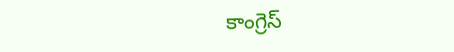కాంగ్రెస్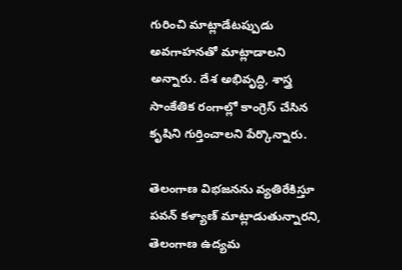గురించి మాట్లాడేటప్పుడు అవగాహనతో మాట్లాడాలని అన్నారు. దేశ అభివృద్ధి, శాస్త్ర సాంకేతిక రంగాల్లో కాంగ్రెస్ చేసిన కృషిని గుర్తించాలని పేర్కొన్నారు.

తెలంగాణ విభజనను వ్యతిరేకిస్తూ పవన్ కళ్యాణ్ మాట్లాడుతున్నారని, తెలంగాణ ఉద్యమ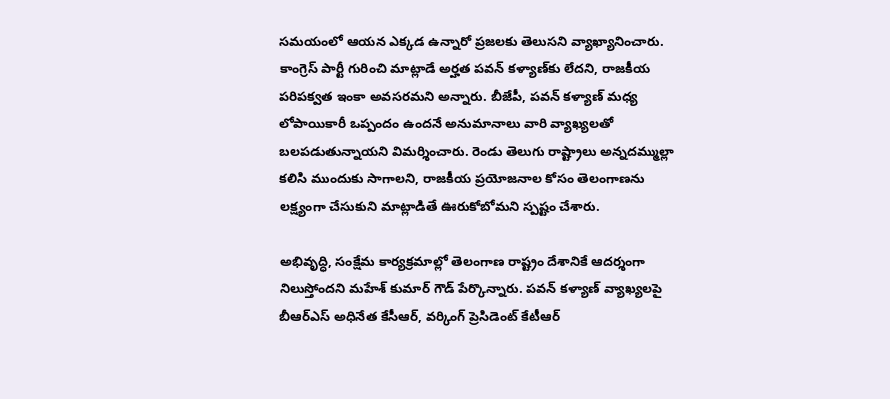సమయంలో ఆయన ఎక్కడ ఉన్నారో ప్రజలకు తెలుసని వ్యాఖ్యానించారు. కాంగ్రెస్ పార్టీ గురించి మాట్లాడే అర్హత పవన్ కళ్యాణ్‌కు లేదని, రాజకీయ పరిపక్వత ఇంకా అవసరమని అన్నారు. బీజేపీ, పవన్ కళ్యాణ్ మధ్య లోపాయికారీ ఒప్పందం ఉందనే అనుమానాలు వారి వ్యాఖ్యలతో బలపడుతున్నాయని విమర్శించారు. రెండు తెలుగు రాష్ట్రాలు అన్నదమ్ముల్లా కలిసి ముందుకు సాగాలని, రాజకీయ ప్రయోజనాల కోసం తెలంగాణను లక్ష్యంగా చేసుకుని మాట్లాడితే ఊరుకోబోమని స్పష్టం చేశారు.

అభివృద్ధి, సంక్షేమ కార్యక్రమాల్లో తెలంగాణ రాష్ట్రం దేశానికే ఆదర్శంగా నిలుస్తోందని మహేశ్ కుమార్ గౌడ్ పేర్కొన్నారు. పవన్ కళ్యాణ్ వ్యాఖ్యలపై బీఆర్ఎస్ అధినేత కేసీఆర్, వర్కింగ్ ప్రెసిడెంట్ కేటీఆర్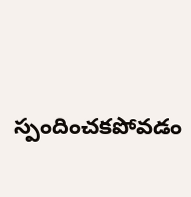స్పందించకపోవడం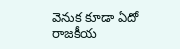వెనుక కూడా ఏదో రాజకీయ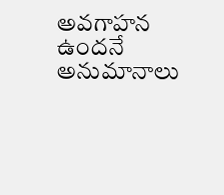అవగాహన ఉందనే అనుమానాలు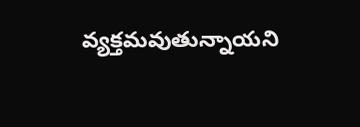వ్యక్తమవుతున్నాయని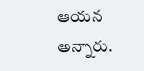ఆయన అన్నారు.